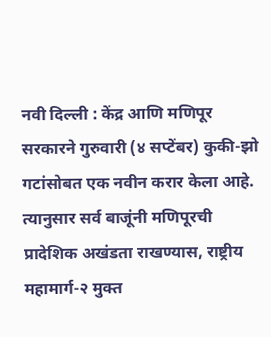नवी दिल्ली : केंद्र आणि मणिपूर सरकारने गुरुवारी (४ सप्टेंबर) कुकी-झो गटांसोबत एक नवीन करार केला आहे. त्यानुसार सर्व बाजूंनी मणिपूरची प्रादेशिक अखंडता राखण्यास, राष्ट्रीय महामार्ग-२ मुक्त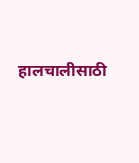हालचालीसाठी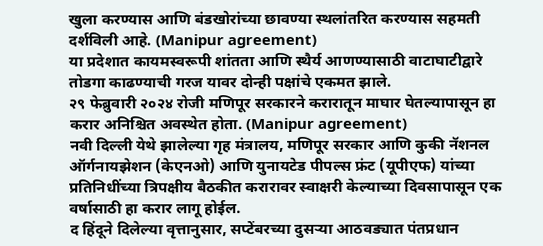खुला करण्यास आणि बंडखोरांच्या छावण्या स्थलांतरित करण्यास सहमती दर्शविली आहे. (Manipur agreement)
या प्रदेशात कायमस्वरूपी शांतता आणि स्थैर्य आणण्यासाठी वाटाघाटीद्वारे तोडगा काढण्याची गरज यावर दोन्ही पक्षांचे एकमत झाले.
२९ फेब्रुवारी २०२४ रोजी मणिपूर सरकारने करारातून माघार घेतल्यापासून हा करार अनिश्चित अवस्थेत होता. (Manipur agreement)
नवी दिल्ली येथे झालेल्या गृह मंत्रालय, मणिपूर सरकार आणि कुकी नॅशनल ऑर्गनायझेशन (केएनओ) आणि युनायटेड पीपल्स फ्रंट (यूपीएफ) यांच्या प्रतिनिधींच्या त्रिपक्षीय बैठकीत करारावर स्वाक्षरी केल्याच्या दिवसापासून एक वर्षासाठी हा करार लागू होईल.
द हिंदूने दिलेल्या वृत्तानुसार, सप्टेंबरच्या दुसऱ्या आठवड्यात पंतप्रधान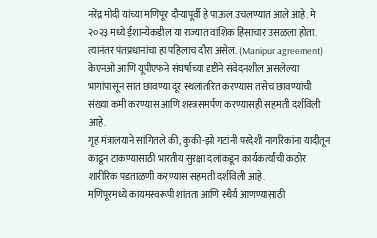नरेंद्र मोदी यांच्या मणिपूर दौऱ्यापूर्वी हे पाऊल उचलण्यात आले आहे. मे २०२३ मध्ये ईशान्येकडील या राज्यात वांशिक हिंसाचार उसळला होता. त्यानंतर पंतप्रधानांचा हा पहिलाच दौरा असेल. (Manipur agreement)
केएनओ आणि यूपीएफने संघर्षाच्या दृष्टीने संवेदनशील असलेल्या भागांपासून सात छावण्या दूर स्थलांतरित करण्यास तसेच छावण्यांची संख्या कमी करण्यास आणि शस्त्रसमर्पण करण्यासही सहमती दर्शविली आहे.
गृह मंत्रालयाने सांगितले की, कुकी-झो गटांनी परदेशी नागरिकांना यादीतून काढून टाकण्यासाठी भारतीय सुरक्षा दलांकडून कार्यकर्त्यांची कठोर शारीरिक पडताळणी करण्यास सहमती दर्शविली आहे.
मणिपूरमध्ये कायमस्वरूपी शांतता आणि स्थैर्य आणण्यासाठी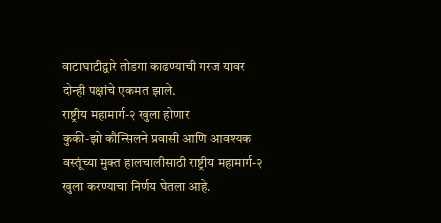वाटाघाटीद्वारे तोडगा काढण्याची गरज यावर दोन्ही पक्षांचे एकमत झाले.
राष्ट्रीय महामार्ग-२ खुला होणार
कुकी-झो कौन्सिलने प्रवासी आणि आवश्यक वस्तूंच्या मुक्त हालचालीसाठी राष्ट्रीय महामार्ग-२ खुला करण्याचा निर्णय घेतला आहे.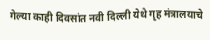गेल्या काही दिवसांत नवी दिल्ली येथे गृह मंत्रालयाचे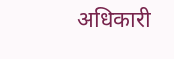अधिकारी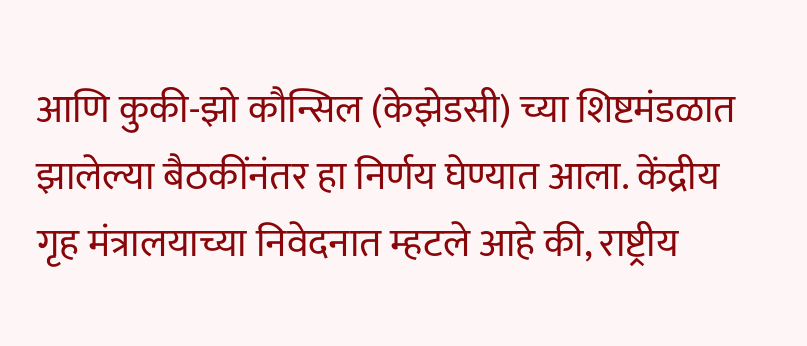आणि कुकी-झो कौन्सिल (केझेडसी) च्या शिष्टमंडळात झालेल्या बैठकींनंतर हा निर्णय घेण्यात आला. केंद्रीय गृह मंत्रालयाच्या निवेदनात म्हटले आहे की, राष्ट्रीय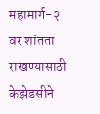महामार्ग-२ वर शांतता राखण्यासाठी केझेडसीने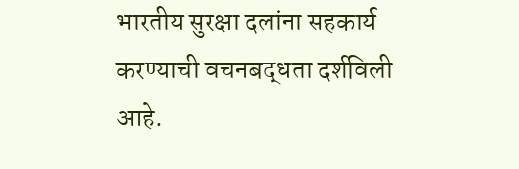भारतीय सुरक्षा दलांना सहकार्य करण्याची वचनबद्धता दर्शविली आहे.